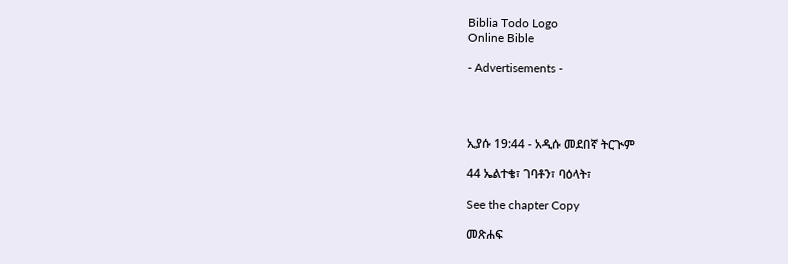Biblia Todo Logo
Online Bible

- Advertisements -




ኢያሱ 19:44 - አዲሱ መደበኛ ትርጒም

44 ኤልተቄ፣ ገባቶን፣ ባዕላት፣

See the chapter Copy

መጽሐፍ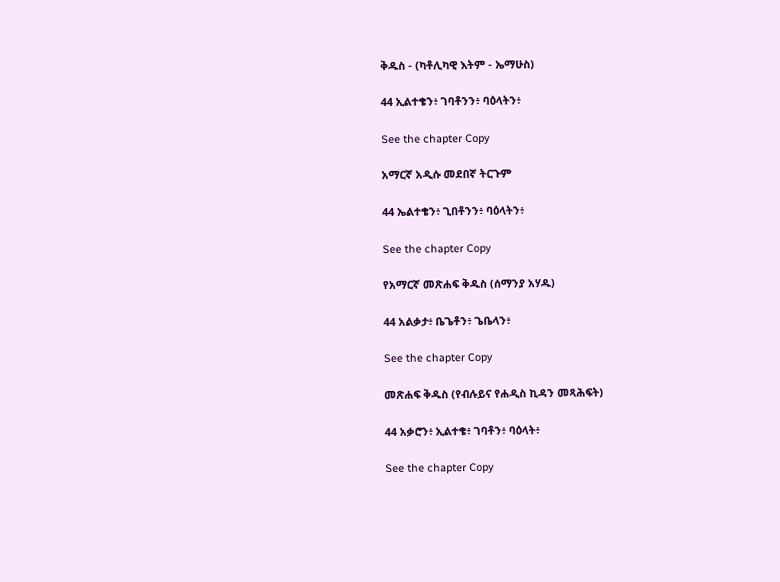ቅዱስ - (ካቶሊካዊ እትም - ኤማሁስ)

44 ኢልተቄን፥ ገባቶንን፥ ባዕላትን፥

See the chapter Copy

አማርኛ አዲሱ መደበኛ ትርጉም

44 ኤልተቄን፥ ጊበቶንን፥ ባዕላትን፥

See the chapter Copy

የአማርኛ መጽሐፍ ቅዱስ (ሰማንያ አሃዱ)

44 አልቃታ፥ ቤጌቶን፥ ጌቤላን፥

See the chapter Copy

መጽሐፍ ቅዱስ (የብሉይና የሐዲስ ኪዳን መጻሕፍት)

44 አቃሮን፥ ኢልተቄ፥ ገባቶን፥ ባዕላት፥

See the chapter Copy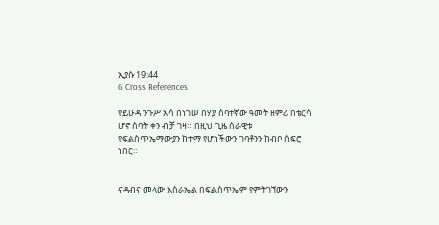ኢያሱ 19:44
6 Cross References

የይሁዳ ንጉሥ አሳ በነገሠ በሃያ ሰባተኛው ዓመት ዘምሪ በቴርሳ ሆኖ ሰባት ቀን ብቻ ገዛ። በዚህ ጊዜ ሰራዊቱ የፍልስጥኤማውያን ከተማ የሆነችውን ገባቶንን ከብቦ ሰፍሮ ነበር።


ናዳብና መላው እስራኤል በፍልስጥኤም የምትገኘውን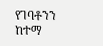የገባቶንን ከተማ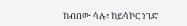ከብበው ሳሉ፣ ከይሳኮር ነገድ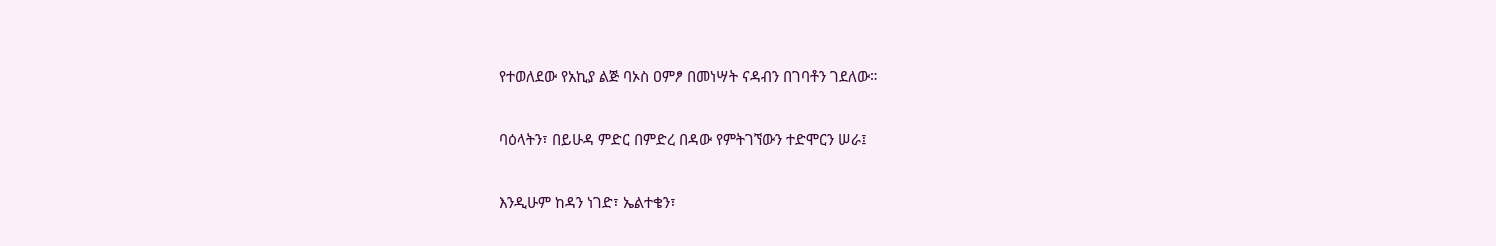የተወለደው የአኪያ ልጅ ባኦስ ዐምፆ በመነሣት ናዳብን በገባቶን ገደለው።


ባዕላትን፣ በይሁዳ ምድር በምድረ በዳው የምትገኘውን ተድሞርን ሠራ፤


እንዲሁም ከዳን ነገድ፣ ኤልተቄን፣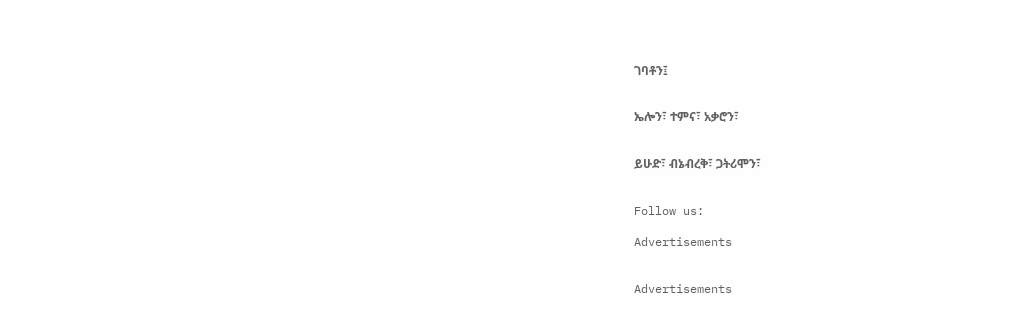ገባቶን፤


ኤሎን፣ ተምና፣ አቃሮን፣


ይሁድ፣ ብኔብረቅ፣ ጋትሪሞን፣


Follow us:

Advertisements


Advertisements